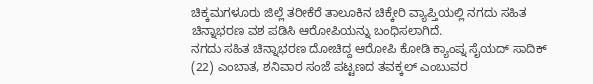ಚಿಕ್ಕಮಗಳೂರು ಜಿಲ್ಲೆ ತರೀಕೆರೆ ತಾಲೂಕಿನ ಚಿಕ್ಕೇರಿ ವ್ಯಾಪ್ತಿಯಲ್ಲಿ ನಗದು ಸಹಿತ ಚಿನ್ನಾಭರಣ ವಶ ಪಡಿಸಿ ಆರೋಪಿಯನ್ನು ಬಂಧಿಸಲಾಗಿದೆ.
ನಗದು ಸಹಿತ ಚಿನ್ನಾಭರಣ ದೋಚಿದ್ದ ಆರೋಪಿ ಕೋಡಿ ಕ್ಯಾಂಪ್ನ ಸೈಯದ್ ಸಾದಿಕ್ (22) ಎಂಬಾತ, ಶನಿವಾರ ಸಂಜೆ ಪಟ್ಟಣದ ತವಕ್ಕಲ್ ಎಂಬುವರ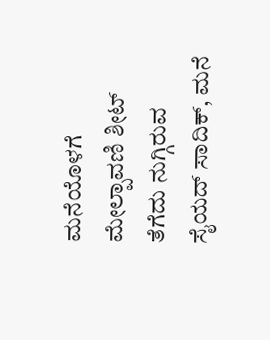ಮನೆಯೊಳಗೆ ಮೇಲ್ಪಾವಣಿ ಶೀಟ್ ತೆಗೆದು ನುಗ್ಗಿರುವ ಸೈಯದ್ ಸಾದಿಕ್, ಮನೆ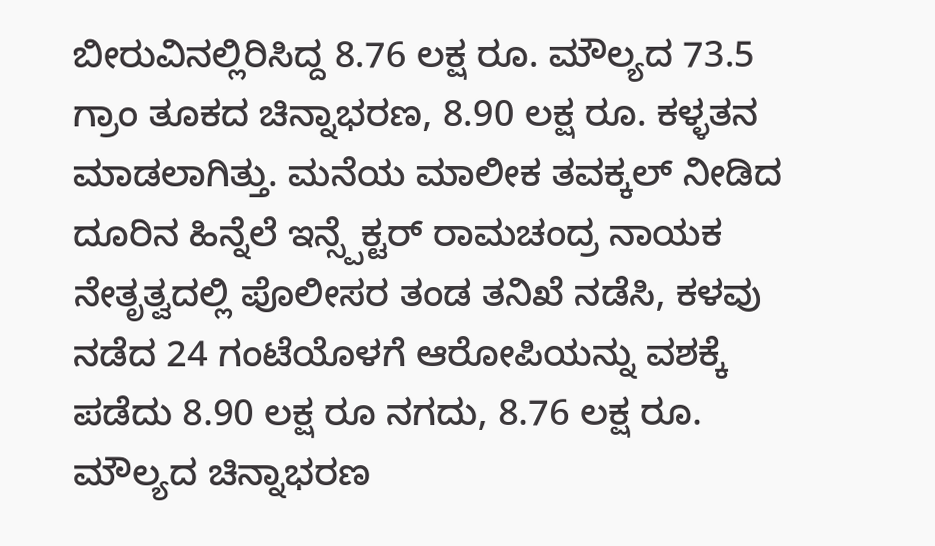ಬೀರುವಿನಲ್ಲಿರಿಸಿದ್ದ 8.76 ಲಕ್ಷ ರೂ. ಮೌಲ್ಯದ 73.5 ಗ್ರಾಂ ತೂಕದ ಚಿನ್ನಾಭರಣ, 8.90 ಲಕ್ಷ ರೂ. ಕಳ್ಳತನ ಮಾಡಲಾಗಿತ್ತು. ಮನೆಯ ಮಾಲೀಕ ತವಕ್ಕಲ್ ನೀಡಿದ ದೂರಿನ ಹಿನ್ನೆಲೆ ಇನ್ಸ್ಪೆಕ್ಟರ್ ರಾಮಚಂದ್ರ ನಾಯಕ ನೇತೃತ್ವದಲ್ಲಿ ಪೊಲೀಸರ ತಂಡ ತನಿಖೆ ನಡೆಸಿ, ಕಳವು ನಡೆದ 24 ಗಂಟೆಯೊಳಗೆ ಆರೋಪಿಯನ್ನು ವಶಕ್ಕೆ ಪಡೆದು 8.90 ಲಕ್ಷ ರೂ ನಗದು, 8.76 ಲಕ್ಷ ರೂ. ಮೌಲ್ಯದ ಚಿನ್ನಾಭರಣ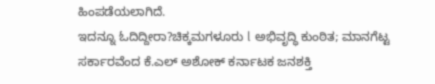ಹಿಂಪಡೆಯಲಾಗಿದೆ.
ಇದನ್ನೂ ಓದಿದ್ದೀರಾ?ಚಿಕ್ಕಮಗಳೂರು l ಅಭಿವೃದ್ಧಿ ಕುಂಠಿತ; ಮಾನಗೆಟ್ಟ ಸರ್ಕಾರವೆಂದ ಕೆ.ಎಲ್ ಅಶೋಕ್ ಕರ್ನಾಟಕ ಜನಶಕ್ತಿ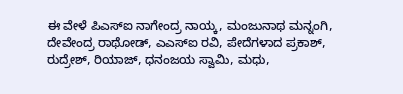ಈ ವೇಳೆ ಪಿಎಸ್ಐ ನಾಗೇಂದ್ರ ನಾಯ್ಕ, ಮಂಜುನಾಥ ಮನ್ನಂಗಿ, ದೇವೇಂದ್ರ ರಾಥೋಡ್, ಎಎಸ್ಐ ರವಿ, ಪೇದೆಗಳಾದ ಪ್ರಕಾಶ್, ರುದ್ರೇಶ್, ರಿಯಾಜ್, ಧನಂಜಯ ಸ್ವಾಮಿ, ಮಧು,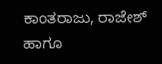ಕಾಂತರಾಜು, ರಾಜೇಶ್ ಹಾಗೂ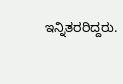ಇನ್ನಿತರರಿದ್ದರು.